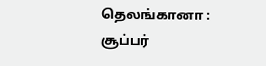தெலங்கானா : சூப்பர்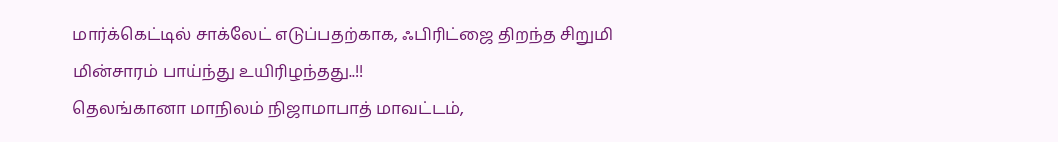மார்க்கெட்டில் சாக்லேட் எடுப்பதற்காக, ஃபிரிட்ஜை திறந்த சிறுமி மின்சாரம் பாய்ந்து உயிரிழந்தது..!!
தெலங்கானா மாநிலம் நிஜாமாபாத் மாவட்டம்,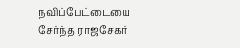நவிப்பேட்டையை சேர்ந்த ராஜசேகர்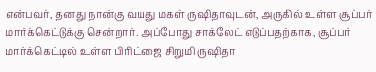என்பவர், தனது நான்கு வயது மகள் ருஷிதாவுடன், அருகில் உள்ள சூப்பர் மார்க்கெட்டுக்கு சென்றார். அப்போது சாக்லேட் எடுப்பதற்காக, சூப்பர் மார்க்கெட்டில் உள்ள பிரிட்ஜை சிறுமி ருஷிதா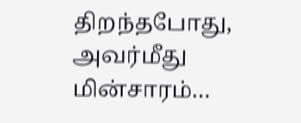திறந்தபோது, அவர்மீது மின்சாரம்…